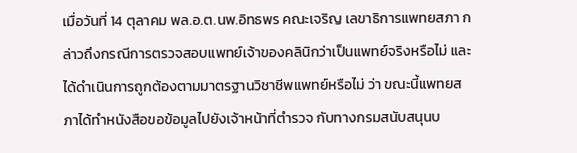เมื่อวันที่ 14 ตุลาคม พล.อ.ต.นพ.อิทธพร คณะเจริญ เลขาธิการแพทยสภา กล่าวถึงกรณีการตรวจสอบแพทย์เจ้าของคลินิกว่าเป็นแพทย์จริงหรือไม่ และได้ดำเนินการถูกต้องตามมาตรฐานวิชาชีพแพทย์หรือไม่ ว่า ขณะนี้แพทยสภาได้ทำหนังสือขอข้อมูลไปยังเจ้าหน้าที่ตำรวจ กับทางกรมสนับสนุนบ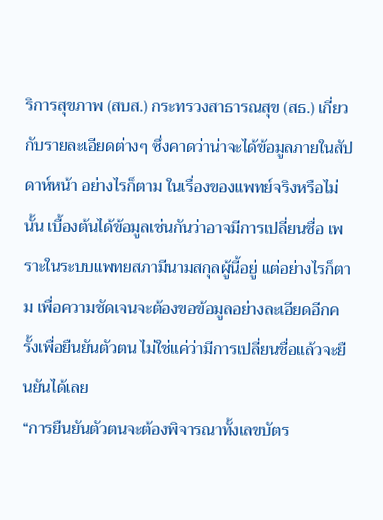ริการสุขภาพ (สบส.) กระทรวงสาธารณสุข (สธ.) เกี่ยวกับรายละเอียดต่างๆ ซึ่งคาดว่าน่าจะได้ข้อมูลภายในสัปดาห์หน้า อย่างไรก็ตาม ในเรื่องของแพทย์จริงหรือไม่นั้น เบื้องต้นได้ข้อมูลเช่นกันว่าอาจมีการเปลี่ยนชื่อ เพราะในระบบแพทยสภามีนามสกุลผู้นี้อยู่ แต่อย่างไรก็ตาม เพื่อความชัดเจนจะต้องขอข้อมูลอย่างละเอียดอีกครั้งเพื่อยืนยันตัวตน ไม่ใช่แค่ว่ามีการเปลี่ยนชื่อแล้วจะยืนยันได้เลย
“การยืนยันตัวตนจะต้องพิจารณาทั้งเลขบัตร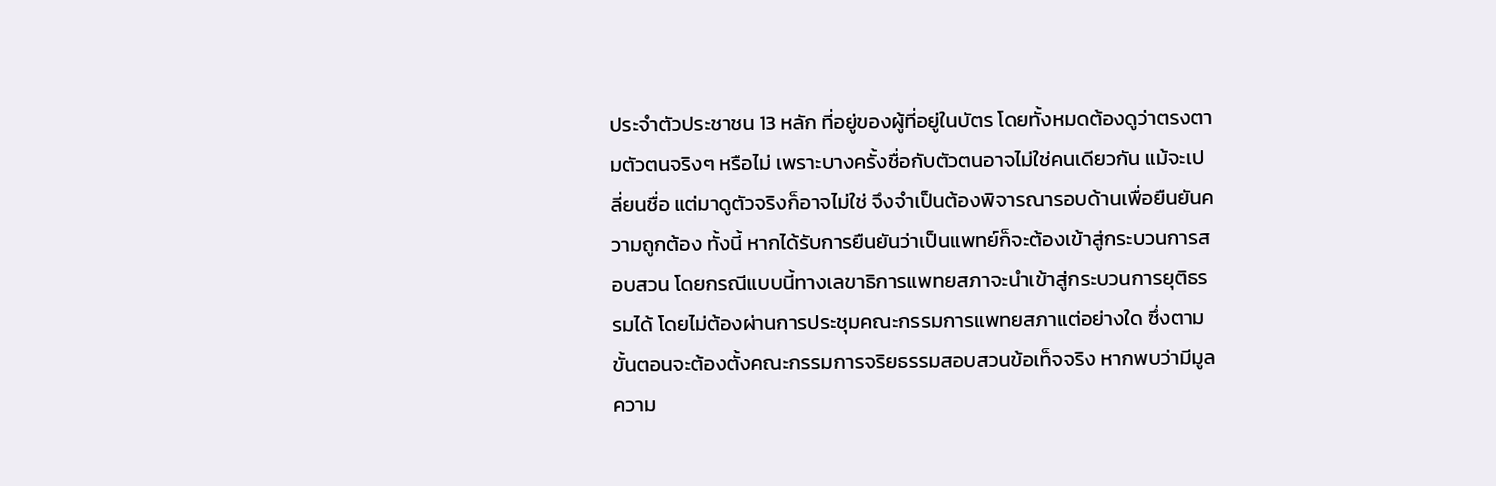ประจำตัวประชาชน 13 หลัก ที่อยู่ของผู้ที่อยู่ในบัตร โดยทั้งหมดต้องดูว่าตรงตามตัวตนจริงๆ หรือไม่ เพราะบางครั้งชื่อกับตัวตนอาจไม่ใช่คนเดียวกัน แม้จะเปลี่ยนชื่อ แต่มาดูตัวจริงก็อาจไม่ใช่ จึงจำเป็นต้องพิจารณารอบด้านเพื่อยืนยันความถูกต้อง ทั้งนี้ หากได้รับการยืนยันว่าเป็นแพทย์ก็จะต้องเข้าสู่กระบวนการสอบสวน โดยกรณีแบบนี้ทางเลขาธิการแพทยสภาจะนำเข้าสู่กระบวนการยุติธรรมได้ โดยไม่ต้องผ่านการประชุมคณะกรรมการแพทยสภาแต่อย่างใด ซึ่งตามขั้นตอนจะต้องตั้งคณะกรรมการจริยธรรมสอบสวนข้อเท็จจริง หากพบว่ามีมูลความ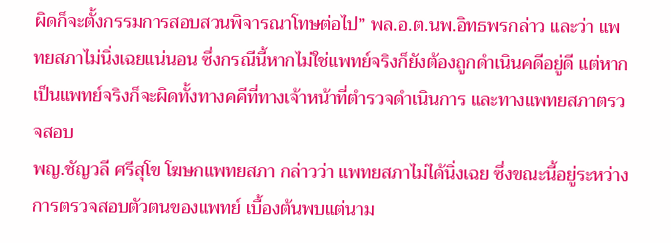ผิดก็จะตั้งกรรมการสอบสวนพิจารณาโทษต่อไป” พล.อ.ต.นพ.อิทธพรกล่าว และว่า แพทยสภาไม่นิ่งเฉยแน่นอน ซึ่งกรณีนี้หากไม่ใช่แพทย์จริงก็ยังต้องถูกดำเนินคดีอยู่ดี แต่หากเป็นแพทย์จริงก็จะผิดทั้งทางคคีที่ทางเจ้าหน้าที่ตำรวจดำเนินการ และทางแพทยสภาตรวจสอบ
พญ.ชัญวลี ศรีสุโข โฆษกแพทยสภา กล่าวว่า แพทยสภาไม่ได้นิ่งเฉย ซึ่งขณะนี้อยู่ระหว่างการตรวจสอบตัวตนของแพทย์ เบื้องต้นพบแต่นาม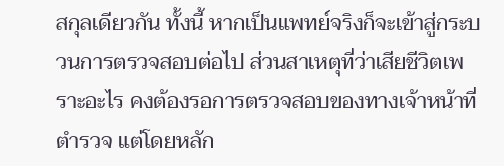สกุลเดียวกัน ทั้งนี้ หากเป็นแพทย์จริงก็จะเข้าสู่กระบวนการตรวจสอบต่อไป ส่วนสาเหตุที่ว่าเสียชีวิตเพราะอะไร คงต้องรอการตรวจสอบของทางเจ้าหน้าที่ตำรวจ แต่โดยหลัก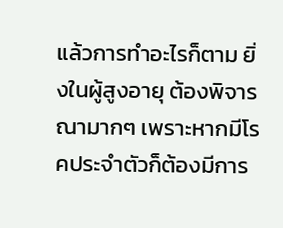แล้วการทำอะไรก็ตาม ยิ่งในผู้สูงอายุ ต้องพิจารณามากๆ เพราะหากมีโรคประจำตัวก็ต้องมีการ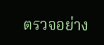ตรวจอย่าง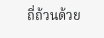ถี่ถ้วนด้วย